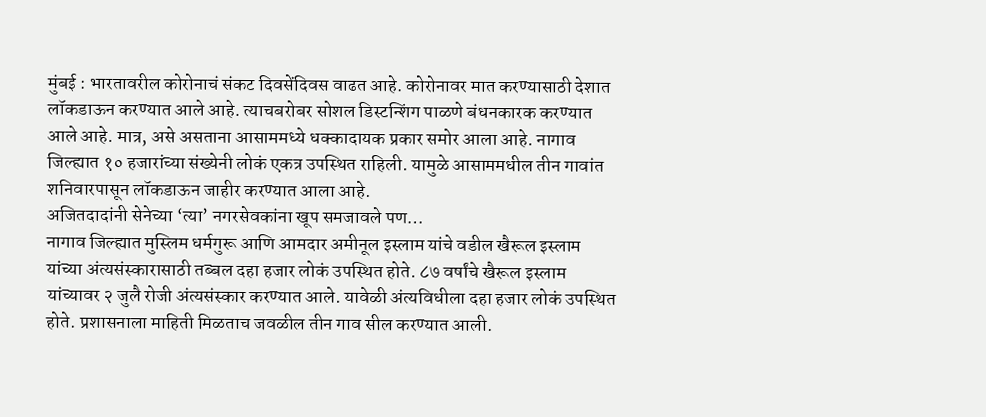मुंबई : भारतावरील कोरोनाचं संकट दिवसेंदिवस वाढत आहे. कोरोनावर मात करण्यासाठी देशात लॉकडाऊन करण्यात आले आहे. त्याचबरोबर सोशल डिस्टन्शिंग पाळणे बंधनकारक करण्यात आले आहे. मात्र, असे असताना आसाममध्ये धक्कादायक प्रकार समोर आला आहे. नागाव जिल्ह्यात १० हजारांच्या संख्येनी लोकं एकत्र उपस्थित राहिली. यामुळे आसाममधील तीन गावांत शनिवारपासून लॉकडाऊन जाहीर करण्यात आला आहे.
अजितदादांनी सेनेच्या ‘त्या’ नगरसेवकांना खूप समजावले पण…
नागाव जिल्ह्यात मुस्लिम धर्मगुरू आणि आमदार अमीनूल इस्लाम यांचे वडील खैरूल इस्लाम यांच्या अंत्यसंस्कारासाठी तब्बल दहा हजार लोकं उपस्थित होते. ८७ वर्षांचे खैरूल इस्लाम यांच्यावर २ जुलै रोजी अंत्यसंस्कार करण्यात आले. यावेळी अंत्यविधीला दहा हजार लोकं उपस्थित होते. प्रशासनाला माहिती मिळताच जवळील तीन गाव सील करण्यात आली.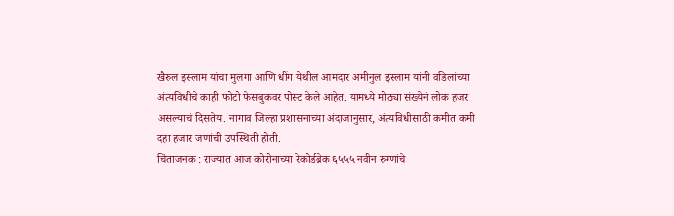खैरुल इस्लाम यांचा मुलगा आणि धींग येथील आमदार अमीनुल इस्लाम यांनी वडिलांच्या अंत्यविधीचे काही फोटो फेसबुकवर पोस्ट केले आहेत. यामध्ये मोठ्या संख्येनं लोक हजर असल्याचं दिसतेय. नागाव जिल्हा प्रशासनाच्या अंदाजानुसार, अंत्यविधीसाठी कमीत कमी दहा हजार जणांची उपस्थिती होती.
चिंताजनक : राज्यात आज कोरोनाच्या रेकोर्डब्रेक ६५५५ नवीन रुग्णांचे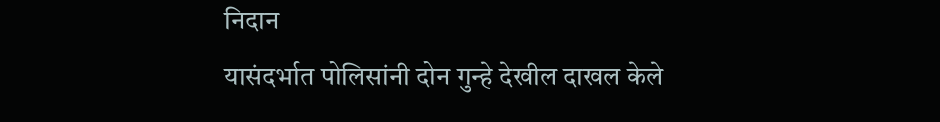निदान
यासंदर्भात पोलिसांनी दोन गुन्हे देखील दाखल केले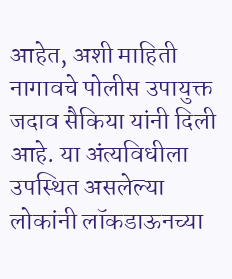आहेत, अशी माहिती नागावचे पोलीस उपायुक्त जदाव सैकिया यांनी दिली आहे. या अंत्यविधीला उपस्थित असलेल्या लोकांनी लॉकडाऊनच्या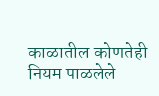काळातील कोणतेही नियम पाळलेले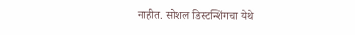नाहीत. सोशल डिस्टन्शिंगचा येथे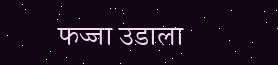फज्जा उडाला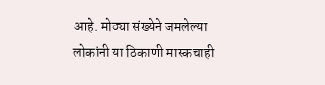आहे. मोठ्या संख्येने जमलेल्या लोकांनी या ठिकाणी मास्कचाही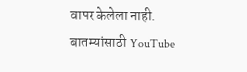वापर केलेला नाही.
बातम्यांसाठी YouTube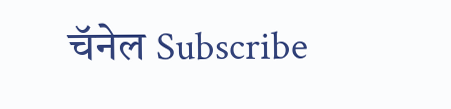चॅनेल Subscribe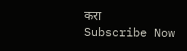करा
Subscribe Now